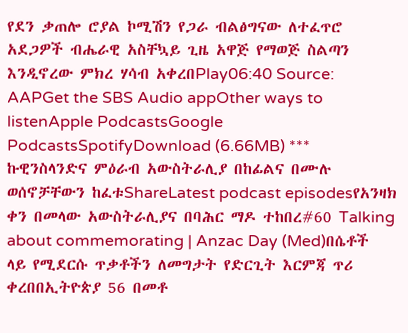የደን ቃጠሎ ሮያል ኮሚሽን የጋራ ብልፅግናው ለተፈጥሮ አደጋዎች ብሔራዊ አስቸኳይ ጊዜ አዋጅ የማወጅ ስልጣን እንዲኖረው ምክረ ሃሳብ አቀረበPlay06:40 Source: AAPGet the SBS Audio appOther ways to listenApple PodcastsGoogle PodcastsSpotifyDownload (6.66MB) *** ኩዊንስላንድና ምዕራብ አውስትራሊያ በከፊልና በሙሉ ወሰኖቻቸውን ከፈቱShareLatest podcast episodesየአንዛክ ቀን በመላው አውስትራሊያና በባሕር ማዶ ተከበረ#60 Talking about commemorating | Anzac Day (Med)በሴቶች ላይ የሚደርሱ ጥቃቶችን ለመግታት የድርጊት እርምጃ ጥሪ ቀረበበኢትዮጵያ 56 በመቶ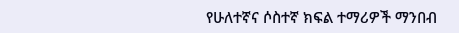የሁለተኛና ሶስተኛ ክፍል ተማሪዎች ማንበብ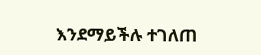እንደማይችሉ ተገለጠ